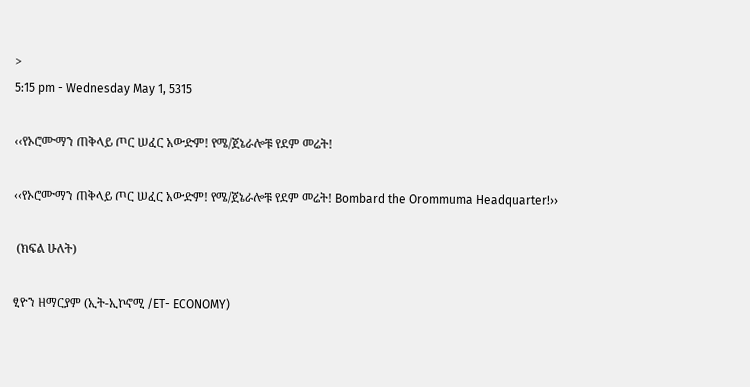>
5:15 pm - Wednesday May 1, 5315

‹‹የኦሮሙማን ጠቅላይ ጦር ሠፈር አውድም! የሜ/ጀኔራሎቹ የደም መሬት!

‹‹የኦሮሙማን ጠቅላይ ጦር ሠፈር አውድም! የሜ/ጀኔራሎቹ የደም መሬት! Bombard the Orommuma Headquarter!››

 (ክፍል ሁለት)

ፂዮን ዘማርያም (ኢት-ኢኮኖሚ /ET- ECONOMY)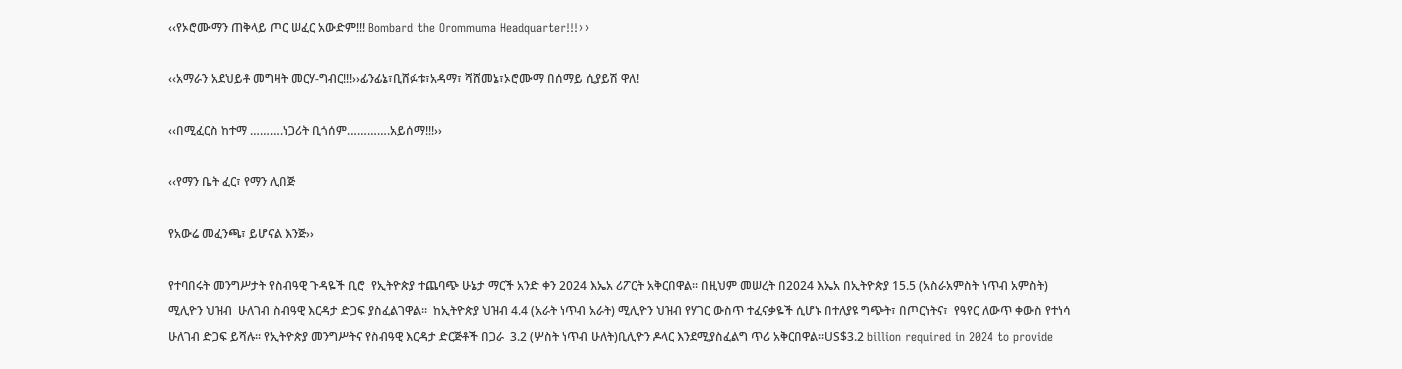‹‹የኦሮሙማን ጠቅላይ ጦር ሠፈር አውድም!!! Bombard the Orommuma Headquarter!!!››

‹‹አማራን አደህይቶ መግዛት መርሃ-ግብር!!!››ፊንፊኔ፣ቢሸፉቱ፣አዳማ፣ ሻሸመኔ፣ኦሮሙማ በሰማይ ሲያይሽ ዋለ!

‹‹በሚፈርስ ከተማ ……….ነጋሪት ቢጎሰም………….አይሰማ!!!››

‹‹የማን ቤት ፈር፣ የማን ሊበጅ

የአውሬ መፈንጫ፣ ይሆናል እንጅ››

የተባበሩት መንግሥታት የስብዓዊ ጉዳዬች ቢሮ  የኢትዮጵያ ተጨባጭ ሁኔታ ማርች አንድ ቀን 2024 እኤአ ሪፖርት አቅርበዋል፡፡ በዚህም መሠረት በ2024 እኤአ በኢትዮጵያ 15.5 (አስራአምስት ነጥብ አምስት) ሚሊዮን ህዝብ  ሁለገብ ስብዓዊ እርዳታ ድጋፍ ያስፈልገዋል፡፡  ከኢትዮጵያ ህዝብ 4.4 (አራት ነጥብ አራት) ሚሊዮን ህዝብ የሃገር ውስጥ ተፈናቃዬች ሲሆኑ በተለያዩ ግጭት፣ በጦርነትና፣  የዓየር ለውጥ ቀውስ የተነሳ ሁለገብ ድጋፍ ይሻሉ፡፡ የኢትዮጵያ መንግሥትና የስብዓዊ እርዳታ ድርጅቶች በጋራ  3.2 (ሦስት ነጥብ ሁለት)ቢሊዮን ዶላር እንደሚያስፈልግ ጥሪ አቅርበዋል፡፡US$3.2 billion required in 2024 to provide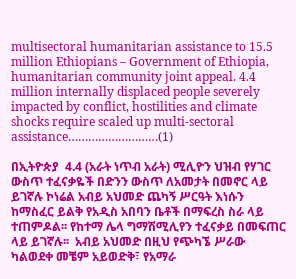multisectoral humanitarian assistance to 15.5 million Ethiopians – Government of Ethiopia, humanitarian community joint appeal. 4.4 million internally displaced people severely impacted by conflict, hostilities and climate shocks require scaled up multi-sectoral assistance………………………(1)

በኢትዮጵያ  4.4 (አራት ነጥብ አራት) ሚሊዮን ህዝብ የሃገር ውስጥ ተፈናቃዬች በድንን ውስጥ ለአመታት በመኖር ላይ ይገኛሉ ኮነሬል አብይ አህመድ ጨካኝ ሥርዓት እነሱን ከማስፈር ይልቅ የአዲስ አበባን ቤቶች በማፍረስ ስራ ላይ ተጠምዶል፡፡ የከተማ ሌላ ግማሽሚሊየን ተፈናቃይ በመፍጠር ላይ ይገኛሉ፡፡  አብይ አህመድ በዚህ የጭካኜ ሥራው ካልወደቀ መቼም አይወድቅ፣ የአማራ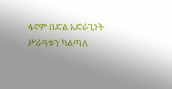ፋኖም በድል አድራጊነት ሥራዓቱን ካልጣለ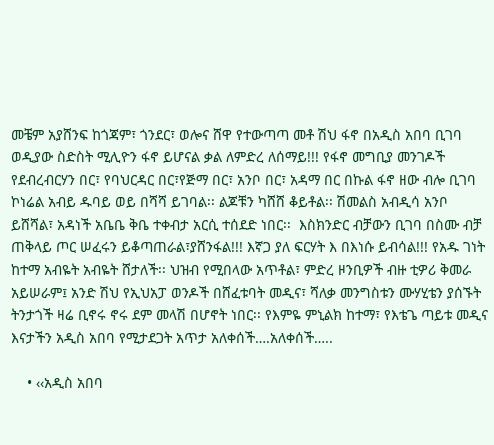መቼም አያሸንፍ ከጎጃም፣ ጎንደር፣ ወሎና ሸዋ የተውጣጣ መቶ ሽህ ፋኖ በአዲስ አበባ ቢገባ ወዲያው ስድስት ሚሊዮን ፋኖ ይሆናል ቃል ለምድረ ለሰማይ!!! የፋኖ መግቢያ መንገዶች  የደብረብርሃን በር፣ የባህርዳር በር፣የጅማ በር፣ አንቦ በር፣ አዳማ በር በኩል ፋኖ ዘው ብሎ ቢገባ ኮነሬል አብይ ዱባይ ወይ በሻሻ ይገባል፡፡ ልጆቹን ካሸሸ ቆይቶል፡፡ ሽመልስ አብዲሳ አንቦ ይሸሻል፣ አዳነች አቤቤ ቅቤ ተቀብታ አርሲ ተሰደድ ነበር፡፡  እስክንድር ብቻውን ቢገባ በስሙ ብቻ ጠቅላይ ጦር ሠፈሩን ይቆጣጠራል፣ያሸንፋል!!! እኛጋ ያለ ፍርሃት እ በእነሱ ይብሳል!!! የአዱ ገነት ከተማ አብዬት አብዬት ሸታለች፡፡ ህዝብ የሚበላው አጥቶል፣ ምድረ ዞንቢዎች ብዙ ቲዎሪ ቅመራ አይሠራም፤ አንድ ሽህ የኢህአፓ ወንዶች በሸፈቱባት መዲና፣ ሻለቃ መንግስቱን ሙሃሂቴን ያሰኙት ትንታጎች ዛሬ ቢኖሩ ኖሩ ደም መላሽ በሆኖት ነበር፡፡ የእምዬ ምኒልክ ከተማ፣ የእቴጌ ጣይቱ መዲና እናታችን አዲስ አበባ የሚታደጋት አጥታ አለቀሰች….አለቀሰች…..

    • ‹‹አዲስ አበባ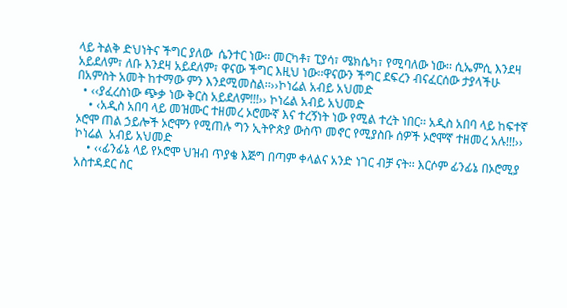ላይ ትልቅ ድህነትና ችግር ያለው  ሴንተር ነው፡፡ መርካቶ፣ ፒያሳ፣ ሜክሴካ፣ የሚባለው ነው፡፡ ሲኤምሲ እንደዛ አይደለም፣ ለቡ እንደዛ አይደለም፣ ዋናው ችግር እዚህ ነው፡፡ዋናውን ችግር ደፍረን ብናፈርሰው ታያላችሁ በአምስት አመት ከተማው ምን እንደሚመስል፡፡››ኮነሬል አብይ አህመድ
  • ‹‹ያፈረስነው ጭቃ ነው ቅርስ አይደለም!!!›› ኮነሬል አብይ አህመድ
    • ‹አዲስ አበባ ላይ መዝሙር ተዘመረ ኦሮሙኛ እና ተረኝነት ነው የሚል ተረት ነበር፡፡ አዲስ አበባ ላይ ከፍተኛ ኦሮሞ ጠል ኃይሎች ኦሮሞን የሚጠሉ ግን ኢትዮጵያ ውስጥ መኖር የሚያስቡ ሰዎች ኦሮሞኛ ተዘመረ አሉ!!!›› ኮነሬል  አብይ አህመድ
    • ‹‹ፊንፊኔ ላይ የኦሮሞ ህዝብ ጥያቄ እጅግ በጣም ቀላልና አንድ ነገር ብቻ ናት፡፡ እርሶም ፊንፊኔ በኦሮሚያ አስተዳደር ስር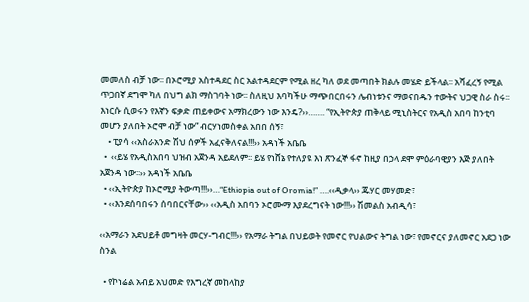መመለስ ብቻ ነው፡፡ በኦሮሚያ አስተዳደር ስር አልተዳደርም የሚል ዘረ ካለ ወደ መጣበት ክልሉ መሄድ ይችላል፡፡ አሻፈረኝ የሚል ጥጋበኛ ደግሞ ካለ በህግ ልክ ማስገባት ነው፡፡ ስለዚህ እባካችሁ ማጭበርበሩን ሌብነቱንና ማወናበዱን ተውትና ህጋዊ ስራ ስሩ፡፡ እነርሱ ሲወሩን የእኛን ፍቃድ ጠይቀውና አማክረውን ነው እንዴ?››……. “የኢትዮጵያ ጠቅላይ ሚኒስትርና የአዲስ አበባ ከንቲባ መሆን ያለበት ኦሮሞ ብቻ ነው” ብርሃነመስቀል አበበ ሰኝ፣
    • ፒያሳ ‹‹አስራአንድ ሽህ ሰዎች አፈናቅለናል!!!›› አዳነች አቤቤ
  •  ‹‹ይሄ የአዲስአበባ ህዝብ አጀንዳ አይደለም፡፡ ይሄ የነሸኔ የተለያዩ እነ ጽንፈኞ ፋኖ ከዚያ በኃላ ደሞ ምዕራባዊያን እጅ ያለበት አጀንዳ ነው፡፡›› አዳነች አቤቤ
  • ‹‹ኢትዮጵያ ከኦሮሚያ ትውጣ!!!››…“Ethiopia out of Oromia!” ….‹‹ዲቃላ›› ጁሃር መሃመድ፣
  • ‹‹እንደሰባበሩን ሰባበርናቸው›› ‹‹አዲስ አበባን ኦሮሙማ እያደረግናት ነው!!!›› ሽመልስ አብዲሳ፣

‹‹አማራን አደህይቶ መግዛት መርሃ-ግብር!!!›› የአማራ ትግል በህይወት የመኖር የህልውና ትግል ነው፣ የመኖርና ያለመኖር አደጋ ነው ስንል

  • የኮነሬል አብይ አህመድ የእግረኛ መከላከያ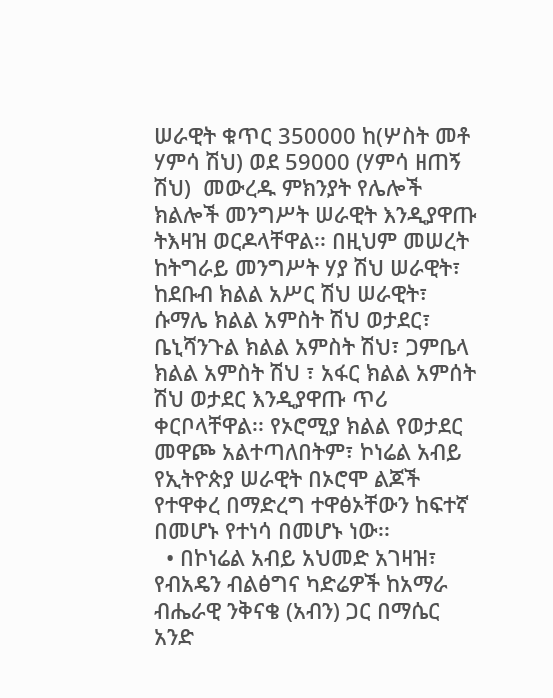ሠራዊት ቁጥር 350000 ከ(ሦስት መቶ ሃምሳ ሽህ) ወደ 59000 (ሃምሳ ዘጠኝ ሽህ)  መውረዱ ምክንያት የሌሎች ክልሎች መንግሥት ሠራዊት እንዲያዋጡ ትእዛዝ ወርዶላቸዋል፡፡ በዚህም መሠረት ከትግራይ መንግሥት ሃያ ሽህ ሠራዊት፣ ከደቡብ ክልል አሥር ሽህ ሠራዊት፣ ሱማሌ ክልል አምስት ሽህ ወታደር፣ ቤኒሻንጉል ክልል አምስት ሽህ፣ ጋምቤላ ክልል አምስት ሽህ ፣ አፋር ክልል አምሰት ሽህ ወታደር እንዲያዋጡ ጥሪ ቀርቦላቸዋል፡፡ የኦሮሚያ ክልል የወታደር መዋጮ አልተጣለበትም፣ ኮነሬል አብይ የኢትዮጵያ ሠራዊት በኦሮሞ ልጆች የተዋቀረ በማድረግ ተዋፅኦቸውን ከፍተኛ በመሆኑ የተነሳ በመሆኑ ነው፡፡
  • በኮነሬል አብይ አህመድ አገዛዝ፣ የብአዴን ብልፅግና ካድሬዎች ከአማራ ብሔራዊ ንቅናቄ (አብን) ጋር በማሴር አንድ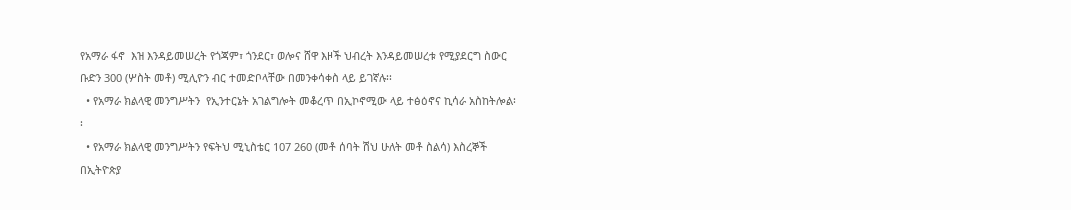የአማራ ፋኖ  እዝ እንዳይመሠረት የጎጃም፣ ጎንደር፣ ወሎና ሸዋ እዞች ህብረት እንዳይመሠረቱ የሚያደርግ ስውር ቡድን 300 (ሦስት መቶ) ሚሊዮን ብር ተመድቦላቸው በመንቀሳቀስ ላይ ይገኛሉ፡፡
  • የአማራ ክልላዊ መንግሥትን  የኢንተርኔት አገልግሎት መቆረጥ በኢኮኖሚው ላይ ተፅዕኖና ኪሳራ አስከትሎል፡፡
  • የአማራ ክልላዊ መንግሥትን የፍትህ ሚኒስቴር 107 260 (መቶ ሰባት ሽህ ሁለት መቶ ስልሳ) እስረኞች በኢትዮጵያ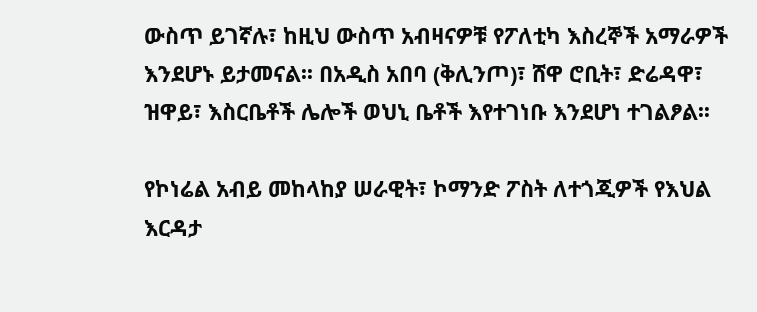ውስጥ ይገኛሉ፣ ከዚህ ውስጥ አብዛናዎቹ የፖለቲካ እስረኞች አማራዎች እንደሆኑ ይታመናል፡፡ በአዲስ አበባ (ቅሊንጦ)፣ ሸዋ ሮቢት፣ ድሬዳዋ፣ ዝዋይ፣ እስርቤቶች ሌሎች ወህኒ ቤቶች እየተገነቡ እንደሆነ ተገልፆል፡፡

የኮነሬል አብይ መከላከያ ሠራዊት፣ ኮማንድ ፖስት ለተጎጂዎች የእህል እርዳታ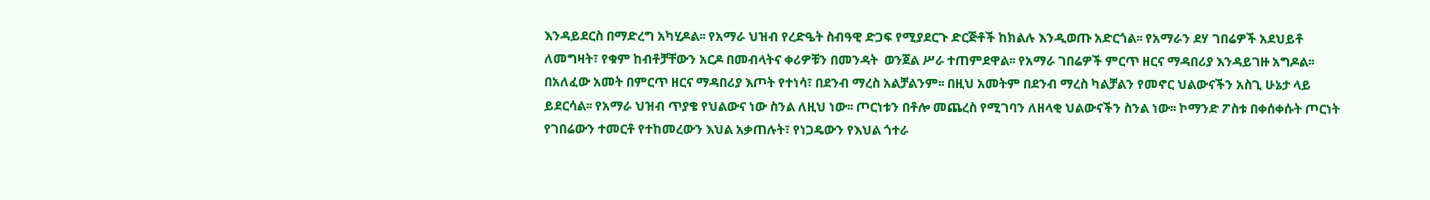እንዳይደርስ በማድረግ አካሂዶል፡፡ የአማራ ህዝብ የረድዔት ስብዓዊ ድጋፍ የሚያደርጉ ድርጅቶች ከክልሉ እንዲወጡ አድርጎል፡፡ የአማራን ደሃ ገበሬዎች አደህይቶ ለመግዛት፣ የቁም ከብቶቻቸውን አርዶ በመብላትና ቀሪዎቹን በመንዳት  ወንጀል ሥራ ተጠምደዋል፡፡ የአማራ ገበሬዎች ምርጥ ዘርና ማዳበሪያ እንዳይገዙ አግዶል፡፡ በአለፈው አመት በምርጥ ዘርና ማዳበሪያ እጦት የተነሳ፣ በደንብ ማረስ አልቻልንም፡፡ በዚህ አመትም በደንብ ማረስ ካልቻልን የመኖር ህልውናችን አስጊ ሁኔታ ላይ ይደርሳል፡፡ የአማራ ህዝብ ጥያቄ የህልውና ነው ስንል ለዚህ ነው፡፡ ጦርነቱን በቶሎ መጨረስ የሚገባን ለዘላቂ ህልውናችን ስንል ነው፡፡ ኮማንድ ፖስቱ በቀሰቀሱት ጦርነት የገበሬውን ተመርቶ የተከመረውን እህል አቃጠሉት፣ የነጋዴውን የእህል ጎተራ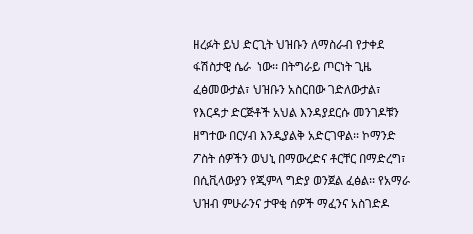ዘረፉት ይህ ድርጊት ህዝቡን ለማስራብ የታቀደ ፋሽስታዊ ሴራ  ነው፡፡ በትግራይ ጦርነት ጊዜ ፈፅመውታል፣ ህዝቡን አስርበው ገድለውታል፣ የእርዳታ ድርጅቶች አህል እንዳያደርሱ መንገዶቹን ዘግተው በርሃብ እንዲያልቅ አድርገዋል፡፡ ኮማንድ ፖስት ሰዎችን ወህኒ በማውረድና ቶርቸር በማድረግ፣ በሲቪላውያን የጂምላ ግድያ ወንጀል ፈፅል፡፡ የአማራ ህዝብ ምሁራንና ታዋቂ ሰዎች ማፈንና አስገድዶ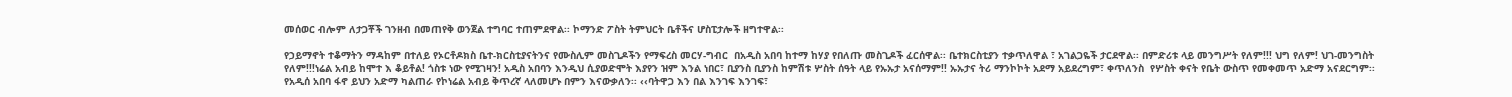መሰወር ብሎም ለታጋቾች ገንዘብ በመጠየቅ ወንጀል ተግባር ተጠምደዋል፡፡ ኮማንድ ፖስት ትምህርት ቤቶችና ሆስፒታሎች ዘግተዋል፡፡

የኃይማኖት ተቆማትን ማዳከም በተለይ የኦርቶዶክስ ቤተ-ክርስቲያናትንና የሙስሊም መስጊዶችን የማፍረስ መርሃ-ግብር  በአዲስ አበባ ከተማ ከሃያ የበለጡ መስጊዶች ፈርሰዋል፡፡ ቤተክርስቲያን ተቃጥለዋል ፣ አገልጋዬች ታርደዋል፡፡ በምድሪቱ ላይ መንግሥት የለም!!! ህግ የለም! ህገ-መንግስት የለም!!!ነሬል አብይ ከሞተ እ ቆይቶል! ጎስቱ ነው የሚገዛን! አዲስ አበባን እንዲህ ሲያወድሞት እያየን ዝም እንል ነበር፣ ቢያንስ ቢያንስ ከምሽቱ ሦስት ሰዓት ላይ የኡኡታ አናሰማም!! ኡኡታና ትሪ ማንኮኮት አደማ አይደረግም፣ ቀጥለንስ  የሦስት ቀናት የቤት ውስጥ የመቀመጥ አድማ አናደርግም፡፡ የአዲሰ አበባ ፋኖ ይህን አድማ ካልጠራ የኮነሬል አብይ ቅጥረኛ ላለመሆኑ በምን እናውቃለን፡፡ ‹‹ባትዋጋ እን በል እንገፍ እንገፍ፣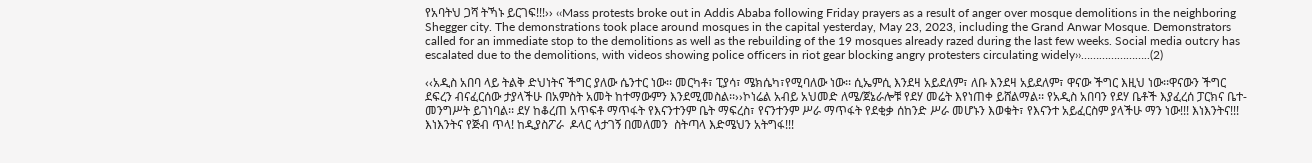የአባትህ ጋሻ ትኻኑ ይርገፍ!!!›› ‹‹Mass protests broke out in Addis Ababa following Friday prayers as a result of anger over mosque demolitions in the neighboring Shegger city. The demonstrations took place around mosques in the capital yesterday, May 23, 2023, including the Grand Anwar Mosque. Demonstrators called for an immediate stop to the demolitions as well as the rebuilding of the 19 mosques already razed during the last few weeks. Social media outcry has escalated due to the demolitions, with videos showing police officers in riot gear blocking angry protesters circulating widely››…………………..(2)

‹‹አዲስ አበባ ላይ ትልቅ ድህነትና ችግር ያለው ሴንተር ነው፡፡ መርካቶ፣ ፒያሳ፣ ሜክሴካ፣የሚባለው ነው፡፡ ሲኤምሲ እንደዛ አይደለም፣ ለቡ እንደዛ አይደለም፣ ዋናው ችግር እዚህ ነው፡፡ዋናውን ችግር ደፍረን ብናፈርሰው ታያላችሁ በአምስት አመት ከተማውምን እንደሚመስል፡፡››ኮነሬል አብይ አህመድ ለሜ/ጀኔራሎቹ የደሃ መሬት እየነጠቀ ይሸልማል፡፡ የአዲስ አበባን የደሃ ቤቶች እያፈረሰ ፓርክና ቤተ-መንግሥት ይገነባል፡፡ ደሃ ከቆረጠ አጥፍቶ ማጥፋት የእናንተንም ቤት ማፍረስ፣ የናንተንም ሥራ ማጥፋት የደቂቃ ሰከንድ ሥራ መሆኑን እወቁት፣ የእናንተ አይፈርስም ያላችሁ ማን ነው!!! እነእንትና!!! እነእንትና የጅብ ጥላ! ከዲያስፖራ  ዶላር ላታገኝ በመለመን  ስትጣላ እድሜህን አትግፋ!!!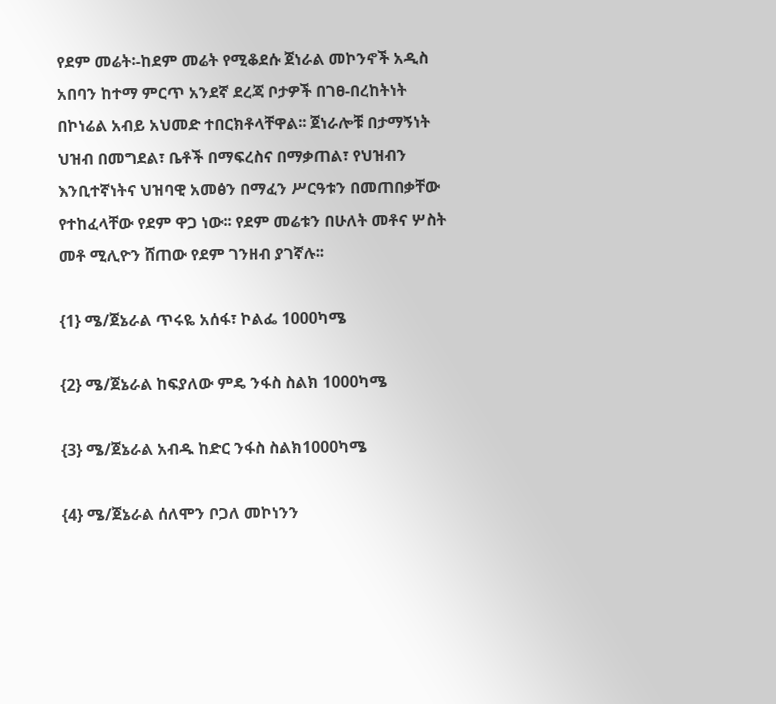የደም መሬት፡-ከደም መሬት የሚቆደሱ ጀነራል መኮንኖች አዲስ አበባን ከተማ ምርጥ አንደኛ ደረጃ ቦታዎች በገፀ-በረከትነት በኮነሬል አብይ አህመድ ተበርክቶላቸዋል፡፡ ጀነራሎቹ በታማኝነት ህዝብ በመግደል፣ ቤቶች በማፍረስና በማቃጠል፣ የህዝብን እንቢተኛነትና ህዝባዊ አመፅን በማፈን ሥርዓቱን በመጠበቃቸው የተከፈላቸው የደም ዋጋ ነው፡፡ የደም መሬቱን በሁለት መቶና ሦስት መቶ ሚሊዮን ሸጠው የደም ገንዘብ ያገኛሉ፡፡

{1} ሜ/ጀኔራል ጥሩዬ አሰፋ፣ ኮልፌ 1000ካሜ

{2} ሜ/ጀኔራል ከፍያለው ምዴ ንፋስ ስልክ 1000ካሜ

{3} ሜ/ጀኔራል አብዱ ከድር ንፋስ ስልክ1000ካሜ

{4} ሜ/ጀኔራል ሰለሞን ቦጋለ መኮነንን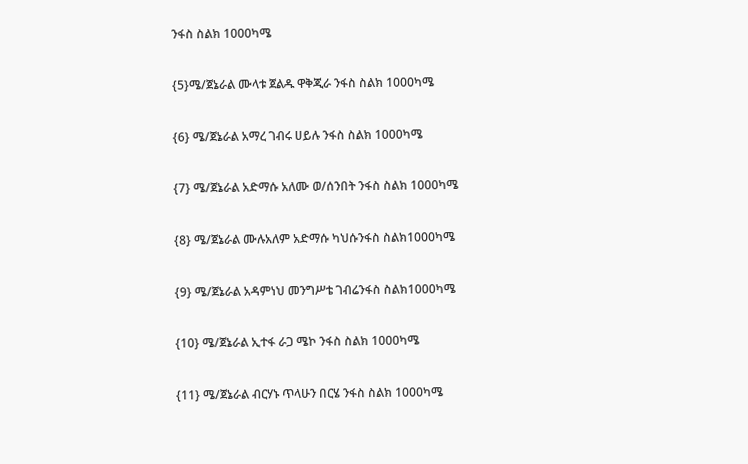ንፋስ ስልክ 1000ካሜ

{5}ሜ/ጀኔራል ሙላቱ ጀልዱ ዋቅጂራ ንፋስ ስልክ 1000ካሜ

{6} ሜ/ጀኔራል አማረ ገብሩ ሀይሉ ንፋስ ስልክ 1000ካሜ

{7} ሜ/ጀኔራል አድማሱ አለሙ ወ/ሰንበት ንፋስ ስልክ 1000ካሜ

{8} ሜ/ጀኔራል ሙሉአለም አድማሱ ካህሱንፋስ ስልክ1000ካሜ

{9} ሜ/ጀኔራል አዳምነህ መንግሥቴ ገብሬንፋስ ስልክ1000ካሜ

{10} ሜ/ጀኔራል ኢተፋ ራጋ ሜኮ ንፋስ ስልክ 1000ካሜ

{11} ሜ/ጀኔራል ብርሃኑ ጥላሁን በርሄ ንፋስ ስልክ 1000ካሜ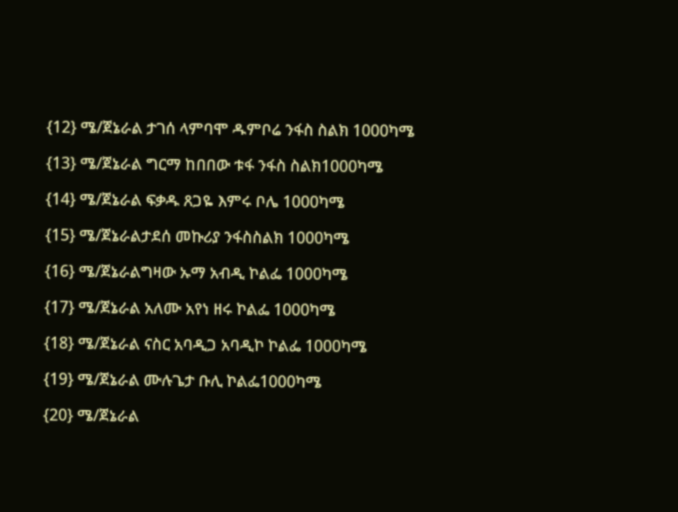{12} ሜ/ጀኔራል ታገሰ ላምባሞ ዱምቦሬ ንፋስ ስልክ 1000ካሜ

{13} ሜ/ጀኔራል ግርማ ከበበው ቱፋ ንፋስ ስልክ1000ካሜ

{14} ሜ/ጀኔራል ፍቃዱ ጸጋዬ እምሩ ቦሌ 1000ካሜ

{15} ሜ/ጀኔራልታደሰ መኩሪያ ንፋስስልክ 1000ካሜ

{16} ሜ/ጀኔራልግዛው ኡማ አብዲ ኮልፌ 1000ካሜ

{17} ሜ/ጀኔራል አለሙ አየነ ዘሩ ኮልፌ 1000ካሜ

{18} ሜ/ጀኔራል ናስር አባዲጋ አባዲኮ ኮልፌ 1000ካሜ

{19} ሜ/ጀኔራል ሙሉጌታ ቡሊ ኮልፌ1000ካሜ

{20} ሜ/ጀኔራል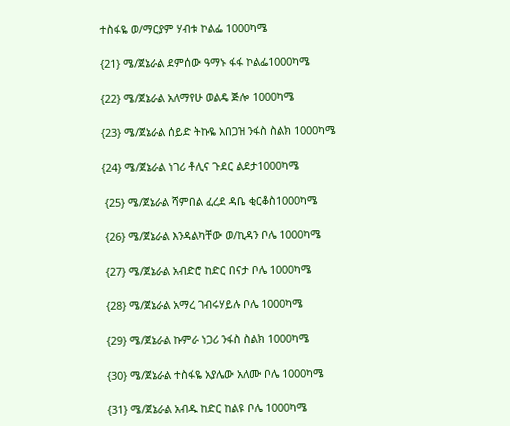ተስፋዬ ወ/ማርያም ሃብቱ ኮልፌ 1000ካሜ

{21} ሜ/ጀኔራል ደምሰው ዓማኑ ፋፋ ኮልፌ1000ካሜ

{22} ሜ/ጀኔራል አለማየሁ ወልዴ ጅሎ 1000ካሜ

{23} ሜ/ጀኔራል ሰይድ ትኩዬ አበጋዝ ንፋስ ስልክ 1000ካሜ

{24} ሜ/ጀኔራል ነገሪ ቶሊና ጉደር ልደታ1000ካሜ

 {25} ሜ/ጀኔራል ሻምበል ፈረደ ዳቤ ቂርቆስ1000ካሜ

 {26} ሜ/ጀኔራል እንዳልካቸው ወ/ኪዳን ቦሌ 1000ካሜ

 {27} ሜ/ጀኔራል አብድሮ ከድር በናታ ቦሌ 1000ካሜ

 {28} ሜ/ጀኔራል አማረ ገብሩሃይሉ ቦሌ 1000ካሜ

 {29} ሜ/ጀኔራል ኩምራ ነጋሪ ንፋስ ስልክ 1000ካሜ

 {30} ሜ/ጀኔራል ተስፋዬ አያሌው አለሙ ቦሌ 1000ካሜ

 {31} ሜ/ጀኔራል አብዱ ከድር ከልዩ ቦሌ 1000ካሜ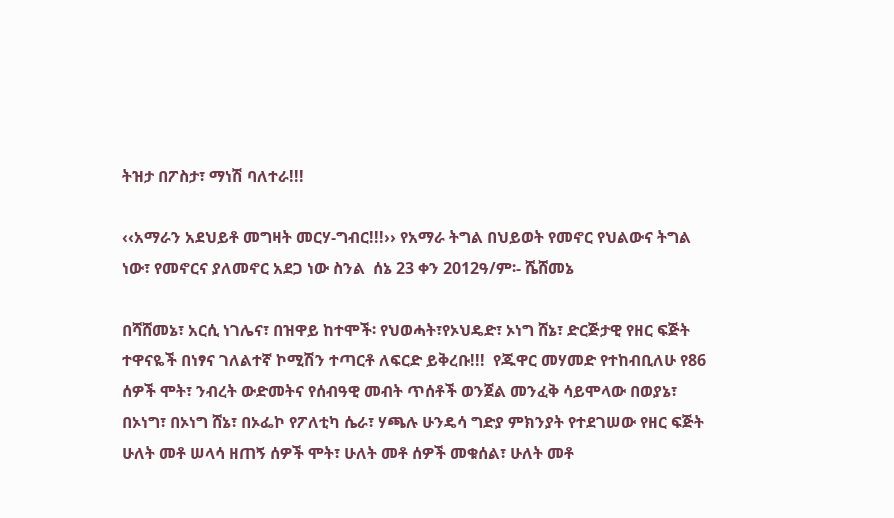ትዝታ በፖስታ፣ ማነሽ ባለተራ!!!

‹‹አማራን አደህይቶ መግዛት መርሃ-ግብር!!!›› የአማራ ትግል በህይወት የመኖር የህልውና ትግል ነው፣ የመኖርና ያለመኖር አደጋ ነው ስንል  ሰኔ 23 ቀን 2012ዓ/ም፡- ሼሸመኔ

በሻሸመኔ፣ አርሲ ነገሌና፣ በዝዋይ ከተሞች፡ የህወሓት፣የኦህዴድ፣ ኦነግ ሸኔ፣ ድርጅታዊ የዘር ፍጅት ተዋናዬች በነፃና ገለልተኛ ኮሚሽን ተጣርቶ ለፍርድ ይቅረቡ!!!  የጁዋር መሃመድ የተከብቢለሁ የ86 ሰዎች ሞት፣ ንብረት ውድመትና የሰብዓዊ መብት ጥሰቶች ወንጀል መንፈቅ ሳይሞላው በወያኔ፣ በኦነግ፣ በኦነግ ሸኔ፣ በኦፌኮ የፖለቲካ ሴራ፣ ሃጫሉ ሁንዴሳ ግድያ ምክንያት የተደገሠው የዘር ፍጅት ሁለት መቶ ሠላሳ ዘጠኝ ሰዎች ሞት፣ ሁለት መቶ ሰዎች መቁሰል፣ ሁለት መቶ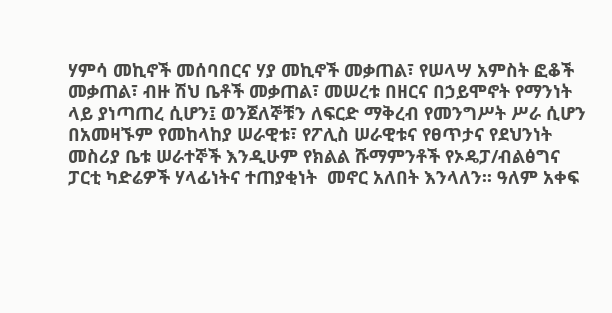ሃምሳ መኪኖች መሰባበርና ሃያ መኪኖች መቃጠል፣ የሠላሣ አምስት ፎቆች መቃጠል፣ ብዙ ሽህ ቤቶች መቃጠል፣ መሠረቱ በዘርና በኃይሞኖት የማንነት ላይ ያነጣጠረ ሲሆን፤ ወንጀለኞቹን ለፍርድ ማቅረብ የመንግሥት ሥራ ሲሆን በአመዛኙም የመከላከያ ሠራዊቱ፣ የፖሊስ ሠራዊቱና የፀጥታና የደህንነት መስሪያ ቤቱ ሠራተኞች እንዲሁም የክልል ሹማምንቶች የኦዴፓ/ብልፅግና ፓርቲ ካድሬዎች ሃላፊነትና ተጠያቂነት  መኖር አለበት እንላለን፡፡ ዓለም አቀፍ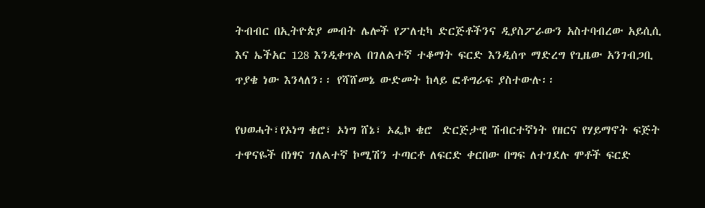ትብብር በኢትዮጵያ መብት ሌሎች የፖለቲካ ድርጅቶችንና ዲያስፖራውን አስተባብረው አይሲሲ እና ኤችአር 128 እንዲቀጥል በገለልተኛ ተቆማት ፍርድ እንዲሰጥ ማድረግ የጊዜው አንገብጋቢ ጥያቄ ነው እንላለን፡፡ የሻሸመኔ ውድመት ከላይ ፎቶግራፍ ያስተውሉ፡፡

የህወሓት፣የኦነግ ቄሮ፣ ኦነግ ሸኔ፣ ኦፌኮ ቄሮ  ድርጅታዊ ሽብርተኛነት የዘርና የሃይማኖት ፍጅት ተዋናዬች በነፃና ገለልተኛ ኮሚሽን ተጣርቶ ለፍርድ ቀርበው በግፍ ለተገደሉ ሞቶች ፍርድ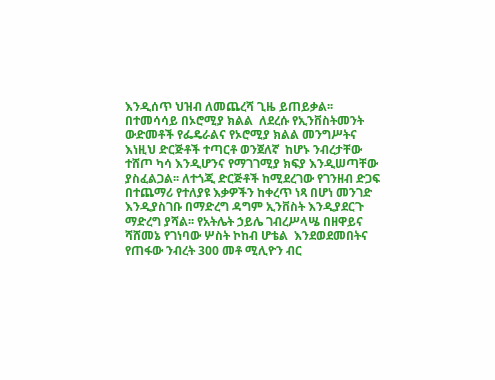እንዲሰጥ ህዝብ ለመጨረሻ ጊዜ ይጠይቃል፡፡ በተመሳሳይ በኦሮሚያ ክልል  ለደረሱ የኢንቨስትመንት ውድመቶች የፌዴራልና የኦሮሚያ ክልል መንግሥትና እነዚህ ድርጅቶች ተጣርቶ ወንጀለኛ  ከሆኑ ንብረታቸው ተሸጦ ካሳ እንዲሆንና የማገገሚያ ክፍያ እንዲሠጣቸው ያስፈልጋል፡፡ ለተጎጂ ድርጅቶች ከሚደረገው የገንዘብ ድጋፍ በተጨማሪ የተለያዩ እቃዎችን ከቀረጥ ነጻ በሆነ መንገድ እንዲያስገቡ በማድረግ ዳግም ኢንቨስት እንዲያደርጉ ማድረግ ያሻል፡፡ የአትሌት ኃይሌ ገብረሥላሤ በዘዋይና ሻሸመኔ የገነባው ሦስት ኮከብ ሆቴል  እንደወደመበትና  የጠፋው ንብረት 300 መቶ ሚሊዮን ብር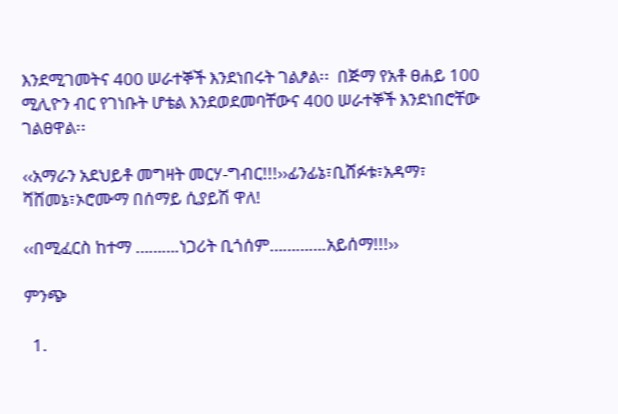እንደሚገመትና 400 ሠራተኞች እንደነበሩት ገልፆል፡፡  በጅማ የአቶ ፀሐይ 100 ሚሊዮን ብር የገነቡት ሆቴል እንደወደመባቸውና 400 ሠራተኞች እንደነበሮቸው ገልፀዋል፡፡

‹‹አማራን አደህይቶ መግዛት መርሃ-ግብር!!!››ፊንፊኔ፣ቢሸፉቱ፣አዳማ፣ ሻሸመኔ፣ኦሮሙማ በሰማይ ሲያይሽ ዋለ!

‹‹በሚፈርስ ከተማ ……….ነጋሪት ቢጎሰም………….አይሰማ!!!››

ምንጭ

  1.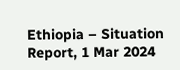Ethiopia – Situation Report, 1 Mar 2024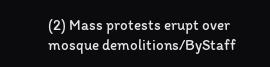(2) Mass protests erupt over mosque demolitions/ByStaff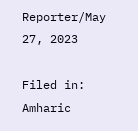Reporter/May 27, 2023

Filed in: Amharic